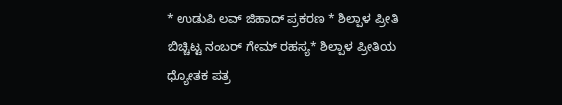* ಉಡುಪಿ ಲವ್ ಜಿಹಾದ್ ಪ್ರಕರಣ * ಶಿಲ್ಪಾಳ ಪ್ರೀತಿ ಬಿಚ್ಚಿಟ್ಟ ನಂಬರ್ ಗೇಮ್ ರಹಸ್ಯ* ಶಿಲ್ಪಾಳ ಪ್ರೀತಿಯ ಧ್ಯೋತಕ ಪತ್ರ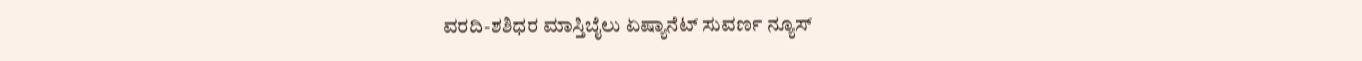ವರದಿ-ಶಶಿಧರ ಮಾಸ್ತಿಬೈಲು ಏಷ್ಯಾನೆಟ್ ಸುವರ್ಣ ನ್ಯೂಸ್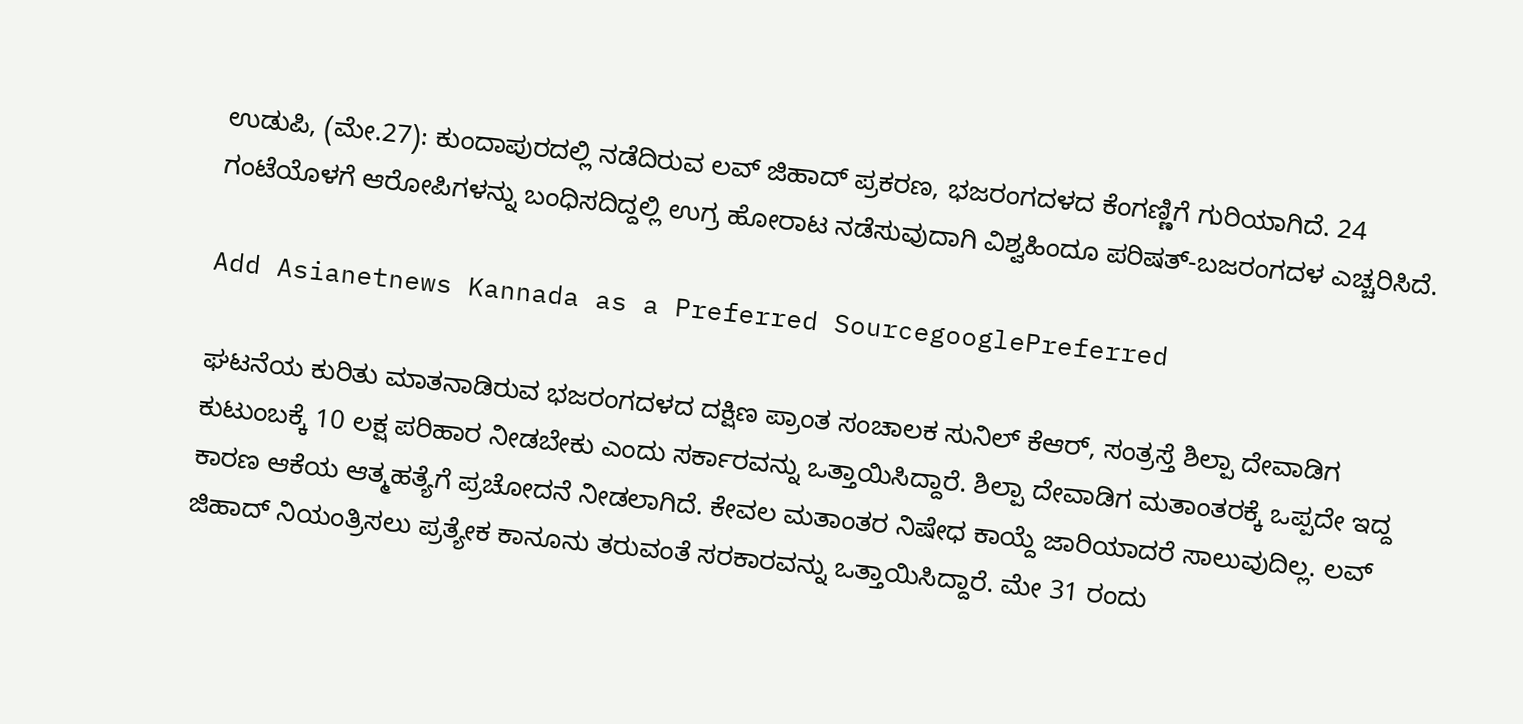ಉಡುಪಿ, (ಮೇ.27): ಕುಂದಾಪುರದಲ್ಲಿ ನಡೆದಿರುವ ಲವ್ ಜಿಹಾದ್ ಪ್ರಕರಣ, ಭಜರಂಗದಳದ ಕೆಂಗಣ್ಣಿಗೆ ಗುರಿಯಾಗಿದೆ. 24 ಗಂಟೆಯೊಳಗೆ ಆರೋಪಿಗಳನ್ನು ಬಂಧಿಸದಿದ್ದಲ್ಲಿ ಉಗ್ರ ಹೋರಾಟ ನಡೆಸುವುದಾಗಿ ವಿಶ್ವಹಿಂದೂ ಪರಿಷತ್-ಬಜರಂಗದಳ ಎಚ್ಚರಿಸಿದೆ.

Add Asianetnews Kannada as a Preferred SourcegooglePreferred

ಘಟನೆಯ ಕುರಿತು ಮಾತನಾಡಿರುವ ಭಜರಂಗದಳದ ದಕ್ಷಿಣ ಪ್ರಾಂತ ಸಂಚಾಲಕ ಸುನಿಲ್ ಕೆಆರ್, ಸಂತ್ರಸ್ತೆ ಶಿಲ್ಪಾ ದೇವಾಡಿಗ ಕುಟುಂಬಕ್ಕೆ 10 ಲಕ್ಷ ಪರಿಹಾರ ನೀಡಬೇಕು ಎಂದು ಸರ್ಕಾರವನ್ನು ಒತ್ತಾಯಿಸಿದ್ದಾರೆ. ಶಿಲ್ಪಾ ದೇವಾಡಿಗ ಮತಾಂತರಕ್ಕೆ ಒಪ್ಪದೇ ಇದ್ದ ಕಾರಣ ಆಕೆಯ ಆತ್ಮಹತ್ಯೆಗೆ ಪ್ರಚೋದನೆ ನೀಡಲಾಗಿದೆ. ಕೇವಲ ಮತಾಂತರ ನಿಷೇಧ ಕಾಯ್ದೆ ಜಾರಿಯಾದರೆ ಸಾಲುವುದಿಲ್ಲ. ಲವ್ ಜಿಹಾದ್ ನಿಯಂತ್ರಿಸಲು ಪ್ರತ್ಯೇಕ ಕಾನೂನು ತರುವಂತೆ ಸರಕಾರವನ್ನು ಒತ್ತಾಯಿಸಿದ್ದಾರೆ. ಮೇ 31 ರಂದು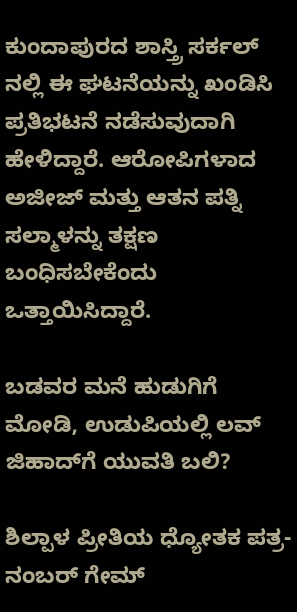ಕುಂದಾಪುರದ ಶಾಸ್ತ್ರಿ ಸರ್ಕಲ್ ನಲ್ಲಿ ಈ ಘಟನೆಯನ್ನು ಖಂಡಿಸಿ ಪ್ರತಿಭಟನೆ ನಡೆಸುವುದಾಗಿ ಹೇಳಿದ್ದಾರೆ. ಆರೋಪಿಗಳಾದ ಅಜೀಜ್ ಮತ್ತು ಆತನ ಪತ್ನಿ ಸಲ್ಮಾಳನ್ನು ತಕ್ಷಣ ಬಂಧಿಸಬೇಕೆಂದು ಒತ್ತಾಯಿಸಿದ್ದಾರೆ.

ಬಡವರ ಮನೆ ಹುಡುಗಿಗೆ ಮೋಡಿ, ಉಡುಪಿಯಲ್ಲಿ ಲವ್ ಜಿಹಾದ್‌ಗೆ ಯುವತಿ ಬಲಿ?

ಶಿಲ್ಪಾಳ ಪ್ರೀತಿಯ ಧ್ಯೋತಕ ಪತ್ರ- ನಂಬರ್ ಗೇಮ್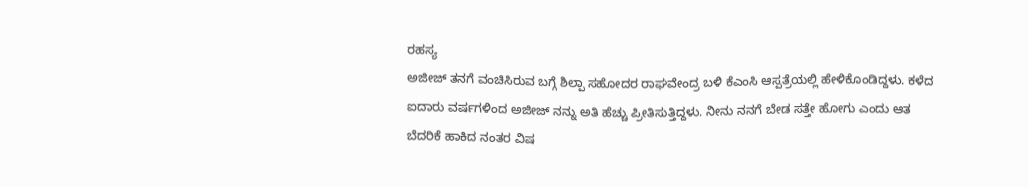ರಹಸ್ಯ
ಅಜೀಜ್ ತನಗೆ ವಂಚಿಸಿರುವ ಬಗ್ಗೆ ಶಿಲ್ಪಾ ಸಹೋದರ ರಾಘವೇಂದ್ರ ಬಳಿ ಕೆಎಂಸಿ ಆಸ್ಪತ್ರೆಯಲ್ಲಿ ಹೇಳಿಕೊಂಡಿದ್ದಳು. ಕಳೆದ ಐದಾರು ವರ್ಷಗಳಿಂದ ಅಜೀಜ್ ನನ್ನು ಅತಿ ಹೆಚ್ಚು ಪ್ರೀತಿಸುತ್ತಿದ್ದಳು. ನೀನು ನನಗೆ ಬೇಡ ಸತ್ತೇ ಹೋಗು ಎಂದು ಆತ ಬೆದರಿಕೆ ಹಾಕಿದ ನಂತರ ವಿಷ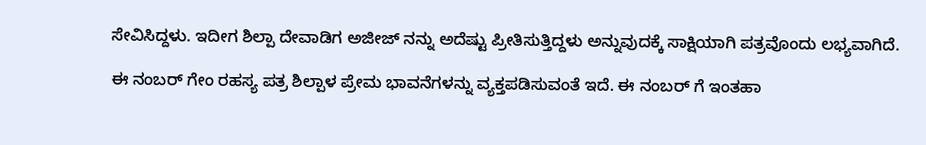ಸೇವಿಸಿದ್ದಳು. ಇದೀಗ ಶಿಲ್ಪಾ ದೇವಾಡಿಗ ಅಜೀಜ್ ನನ್ನು ಅದೆಷ್ಟು ಪ್ರೀತಿಸುತ್ತಿದ್ದಳು ಅನ್ನುವುದಕ್ಕೆ ಸಾಕ್ಷಿಯಾಗಿ ಪತ್ರವೊಂದು ಲಭ್ಯವಾಗಿದೆ.

ಈ ನಂಬರ್ ಗೇಂ ರಹಸ್ಯ ಪತ್ರ ಶಿಲ್ಪಾಳ ಪ್ರೇಮ ಭಾವನೆಗಳನ್ನು ವ್ಯಕ್ತಪಡಿಸುವಂತೆ ಇದೆ. ಈ ನಂಬರ್ ಗೆ ಇಂತಹಾ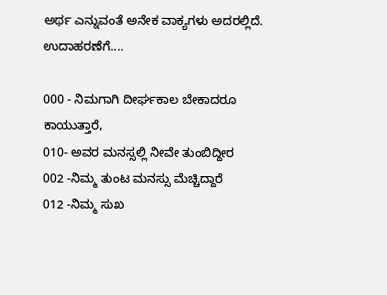ಅರ್ಥ ಎನ್ನುವಂತೆ ಅನೇಕ ವಾಕ್ಯಗಳು ಅದರಲ್ಲಿದೆ. ಉದಾಹರಣೆಗೆ....

000 - ನಿಮಗಾಗಿ ದೀರ್ಘಕಾಲ ಬೇಕಾದರೂ ಕಾಯುತ್ತಾರೆ,
010- ಅವರ ಮನಸ್ಸಲ್ಲಿ ನೀವೇ ತುಂಬಿದ್ದೀರ
002 -ನಿಮ್ಮ ತುಂಟ ಮನಸ್ಸು ಮೆಚ್ಚಿದ್ದಾರೆ
012 -ನಿಮ್ಮ ಸುಖ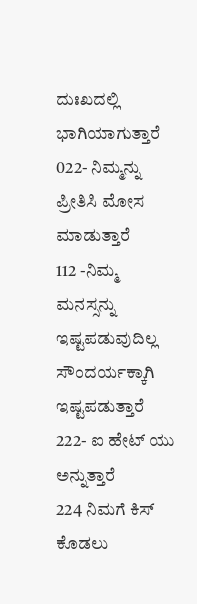ದುಃಖದಲ್ಲಿ ಭಾಗಿಯಾಗುತ್ತಾರೆ
022- ನಿಮ್ಮನ್ನು ಪ್ರೀತಿಸಿ ಮೋಸ ಮಾಡುತ್ತಾರೆ
112 -ನಿಮ್ಮ ಮನಸ್ಸನ್ನು ಇಷ್ಟಪಡುವುದಿಲ್ಲ ಸೌಂದರ್ಯಕ್ಕಾಗಿ ಇಷ್ಟಪಡುತ್ತಾರೆ
222- ಐ ಹೇಟ್ ಯು ಅನ್ನುತ್ತಾರೆ
224 ನಿಮಗೆ ಕಿಸ್ ಕೊಡಲು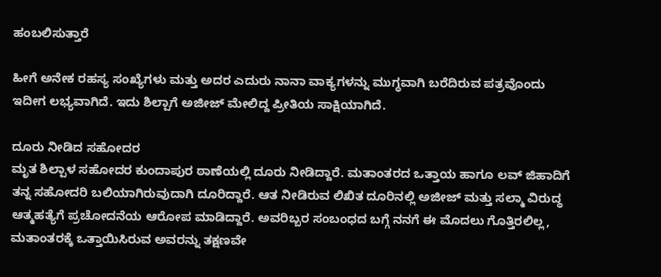ಹಂಬಲಿಸುತ್ತಾರೆ

ಹೀಗೆ ಅನೇಕ ರಹಸ್ಯ ಸಂಖ್ಯೆಗಳು ಮತ್ತು ಅದರ ಎದುರು ನಾನಾ ವಾಕ್ಯಗಳನ್ನು ಮುಗ್ಧವಾಗಿ ಬರೆದಿರುವ ಪತ್ರವೊಂದು ಇದೀಗ ಲಭ್ಯವಾಗಿದೆ. ಇದು ಶಿಲ್ಪಾಗೆ ಅಜೀಜ್ ಮೇಲಿದ್ದ ಪ್ರೀತಿಯ ಸಾಕ್ಷಿಯಾಗಿದೆ.

ದೂರು ನೀಡಿದ ಸಹೋದರ
ಮೃತ ಶಿಲ್ಪಾಳ ಸಹೋದರ ಕುಂದಾಪುರ ಠಾಣೆಯಲ್ಲಿ ದೂರು ನೀಡಿದ್ದಾರೆ. ಮತಾಂತರದ ಒತ್ತಾಯ ಹಾಗೂ ಲವ್ ಜಿಹಾದಿಗೆ ತನ್ನ ಸಹೋದರಿ ಬಲಿಯಾಗಿರುವುದಾಗಿ ದೂರಿದ್ದಾರೆ. ಆತ ನೀಡಿರುವ ಲಿಖಿತ ದೂರಿನಲ್ಲಿ ಅಜೀಜ್ ಮತ್ತು ಸಲ್ಮಾ ವಿರುದ್ಧ ಆತ್ಮಹತ್ಯೆಗೆ ಪ್ರಚೋದನೆಯ ಆರೋಪ ಮಾಡಿದ್ದಾರೆ. ಅವರಿಬ್ಬರ ಸಂಬಂಧದ ಬಗ್ಗೆ ನನಗೆ ಈ ಮೊದಲು ಗೊತ್ತಿರಲಿಲ್ಲ, ಮತಾಂತರಕ್ಕೆ ಒತ್ತಾಯಿಸಿರುವ ಅವರನ್ನು ತಕ್ಷಣವೇ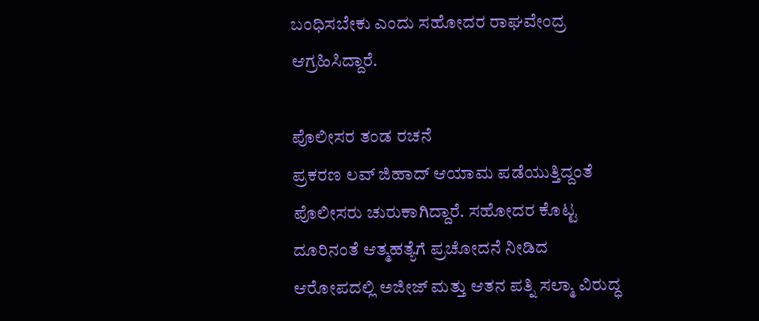ಬಂಧಿಸಬೇಕು ಎಂದು ಸಹೋದರ ರಾಘವೇಂದ್ರ ಆಗ್ರಹಿಸಿದ್ದಾರೆ.

ಪೊಲೀಸರ ತಂಡ ರಚನೆ
ಪ್ರಕರಣ ಲವ್ ಜಿಹಾದ್ ಆಯಾಮ ಪಡೆಯುತ್ತಿದ್ದಂತೆ ಪೊಲೀಸರು ಚುರುಕಾಗಿದ್ದಾರೆ. ಸಹೋದರ ಕೊಟ್ಟ ದೂರಿನಂತೆ ಆತ್ಮಹತ್ಯೆಗೆ ಪ್ರಚೋದನೆ ನೀಡಿದ ಆರೋಪದಲ್ಲಿ ಅಜೀಜ್ ಮತ್ತು ಆತನ ಪತ್ನಿ ಸಲ್ಮಾ ವಿರುದ್ಧ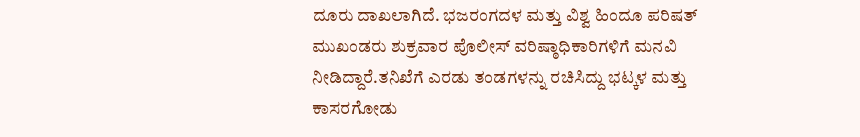ದೂರು ದಾಖಲಾಗಿದೆ. ಭಜರಂಗದಳ ಮತ್ತು ವಿಶ್ವ ಹಿಂದೂ ಪರಿಷತ್ ಮುಖಂಡರು ಶುಕ್ರವಾರ ಪೊಲೀಸ್ ವರಿಷ್ಠಾಧಿಕಾರಿಗಳಿಗೆ ಮನವಿ ನೀಡಿದ್ದಾರೆ.ತನಿಖೆಗೆ ಎರಡು ತಂಡಗಳನ್ನು ರಚಿಸಿದ್ದು ಭಟ್ಕಳ ಮತ್ತು ಕಾಸರಗೋಡು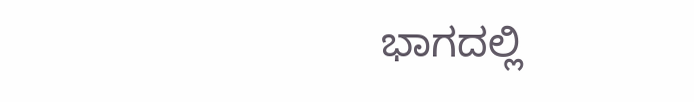ಭಾಗದಲ್ಲಿ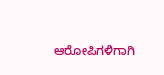ಆರೋಪಿಗಳಿಗಾಗಿ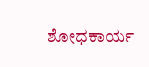ಶೋಧಕಾರ್ಯ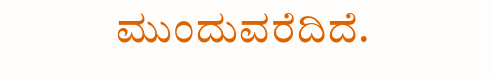ಮುಂದುವರೆದಿದೆ.